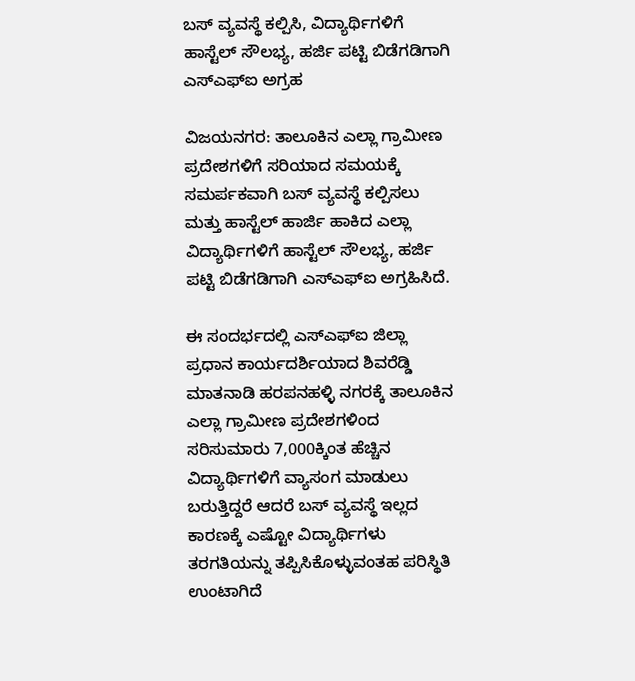ಬಸ್ ವ್ಯವಸ್ಥೆ ಕಲ್ಪಿಸಿ, ವಿದ್ಯಾರ್ಥಿಗಳಿಗೆ ಹಾಸ್ಟೆಲ್ ಸೌಲಭ್ಯ, ಹರ್ಜಿ ಪಟ್ಟಿ ಬಿಡೆಗಡಿಗಾಗಿ ಎಸ್‌ಎಫ್‌ಐ ಅಗ್ರಹ

ವಿಜಯನಗರ: ತಾಲೂಕಿನ ಎಲ್ಲಾ ಗ್ರಾಮೀಣ ಪ್ರದೇಶಗಳಿಗೆ ಸರಿಯಾದ ಸಮಯಕ್ಕೆ ಸಮರ್ಪಕವಾಗಿ ಬಸ್ ವ್ಯವಸ್ಥೆ ಕಲ್ಪಿಸಲು ಮತ್ತು ಹಾಸ್ಟೆಲ್ ಹಾರ್ಜಿ ಹಾಕಿದ ಎಲ್ಲಾ ವಿದ್ಯಾರ್ಥಿಗಳಿಗೆ ಹಾಸ್ಟೆಲ್ ಸೌಲಭ್ಯ, ಹರ್ಜಿ ಪಟ್ಟಿ ಬಿಡೆಗಡಿಗಾಗಿ ಎಸ್‌ಎಫ್‌ಐ ಅಗ್ರಹಿಸಿದೆ.

ಈ ಸಂದರ್ಭದಲ್ಲಿ ಎಸ್‌ಎಫ್‌ಐ ಜಿಲ್ಲಾ ಪ್ರಧಾನ ಕಾರ್ಯದರ್ಶಿಯಾದ ಶಿವರೆಡ್ಡಿ ಮಾತನಾಡಿ ಹರಪನಹಳ್ಳಿ ನಗರಕ್ಕೆ ತಾಲೂಕಿನ ಎಲ್ಲಾ ಗ್ರಾಮೀಣ ಪ್ರದೇಶಗಳಿಂದ ಸರಿಸುಮಾರು 7,000ಕ್ಕಿಂತ ಹೆಚ್ಚಿನ ವಿದ್ಯಾರ್ಥಿಗಳಿಗೆ ವ್ಯಾಸಂಗ ಮಾಡುಲು ಬರುತ್ತಿದ್ದರೆ ಆದರೆ ಬಸ್ ವ್ಯವಸ್ಥೆ ಇಲ್ಲದ ಕಾರಣಕ್ಕೆ ಎಷ್ಟೋ ವಿದ್ಯಾರ್ಥಿಗಳು ತರಗತಿಯನ್ನು ತಪ್ಪಿಸಿಕೊಳ್ಳುವಂತಹ ಪರಿಸ್ಥಿತಿ ಉಂಟಾಗಿದೆ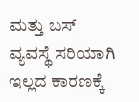ಮತ್ತು ಬಸ್ ವ್ಯವಸ್ಥೆ ಸರಿಯಾಗಿ ಇಲ್ಲದ ಕಾರಣಕ್ಕೆ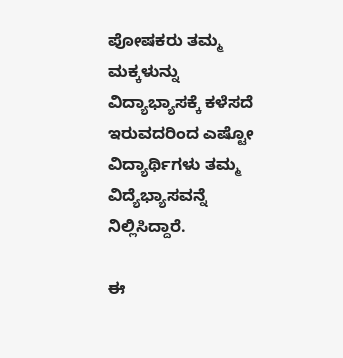ಪೋಷಕರು ತಮ್ಮ ಮಕ್ಕಳುನ್ನು ವಿದ್ಯಾಭ್ಯಾಸಕ್ಕೆ ಕಳೆಸದೆ ಇರುವದರಿಂದ ಎಷ್ಟೋ ವಿದ್ಯಾರ್ಥಿಗಳು ತಮ್ಮ ವಿದ್ಯೆಭ್ಯಾಸವನ್ನೆ ನಿಲ್ಲಿಸಿದ್ದಾರೆ.

ಈ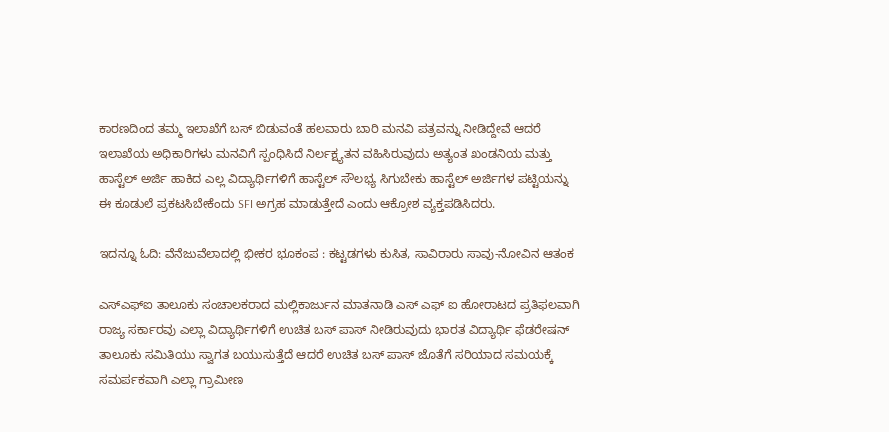ಕಾರಣದಿಂದ ತಮ್ಮ ಇಲಾಖೆಗೆ ಬಸ್ ಬಿಡುವಂತೆ ಹಲವಾರು ಬಾರಿ ಮನವಿ ಪತ್ರವನ್ನು ನೀಡಿದ್ದೇವೆ ಆದರೆ ಇಲಾಖೆಯ ಅಧಿಕಾರಿಗಳು ಮನವಿಗೆ ಸ್ಪಂಧಿಸಿದೆ ನಿರ್ಲಕ್ಷ್ಯತನ ವಹಿಸಿರುವುದು ಅತ್ಯಂತ ಖಂಡನಿಯ ಮತ್ತು ಹಾಸ್ಟೆಲ್ ಅರ್ಜಿ ಹಾಕಿದ ಎಲ್ಲ ವಿದ್ಯಾರ್ಥಿಗಳಿಗೆ ಹಾಸ್ಟೆಲ್ ಸೌಲಭ್ಯ ಸಿಗುಬೇಕು ಹಾಸ್ಟೆಲ್ ಅರ್ಜಿಗಳ ಪಟ್ಟಿಯನ್ನು ಈ ಕೂಡುಲೆ ಪ್ರಕಟಸಿಬೇಕೆಂದು SFI ಅಗ್ರಹ ಮಾಡುತ್ತೇದೆ ಎಂದು ಆಕ್ರೋಶ ವ್ಯಕ್ತಪಡಿಸಿದರು.

ಇದನ್ನೂ ಓದಿ: ವೆನೆಜುವೆಲಾದಲ್ಲಿ ಭೀಕರ ಭೂಕಂಪ : ಕಟ್ಟಡಗಳು ಕುಸಿತ, ಸಾವಿರಾರು ಸಾವು-ನೋವಿನ ಆತಂಕ

ಎಸ್‌ಎಫ್‌ಐ ತಾಲೂಕು ಸಂಚಾಲಕರಾದ ಮಲ್ಲಿಕಾರ್ಜುನ ಮಾತನಾಡಿ ಎಸ್ ಎಫ್ ಐ ಹೋರಾಟದ ಪ್ರತಿಫಲವಾಗಿ ರಾಜ್ಯ ಸರ್ಕಾರವು ಎಲ್ಲಾ ವಿದ್ಯಾರ್ಥಿಗಳಿಗೆ ಉಚಿತ ಬಸ್ ಪಾಸ್ ನೀಡಿರುವುದು ಭಾರತ ವಿದ್ಯಾರ್ಥಿ ಫೆಡರೇಷನ್ ತಾಲೂಕು ಸಮಿತಿಯು ಸ್ವಾಗತ ಬಯುಸುತ್ತೆದೆ ಆದರೆ ಉಚಿತ ಬಸ್ ಪಾಸ್ ಜೊತೆಗೆ ಸರಿಯಾದ ಸಮಯಕ್ಕೆ ಸಮರ್ಪಕವಾಗಿ ಎಲ್ಲಾ ಗ್ರಾಮೀಣ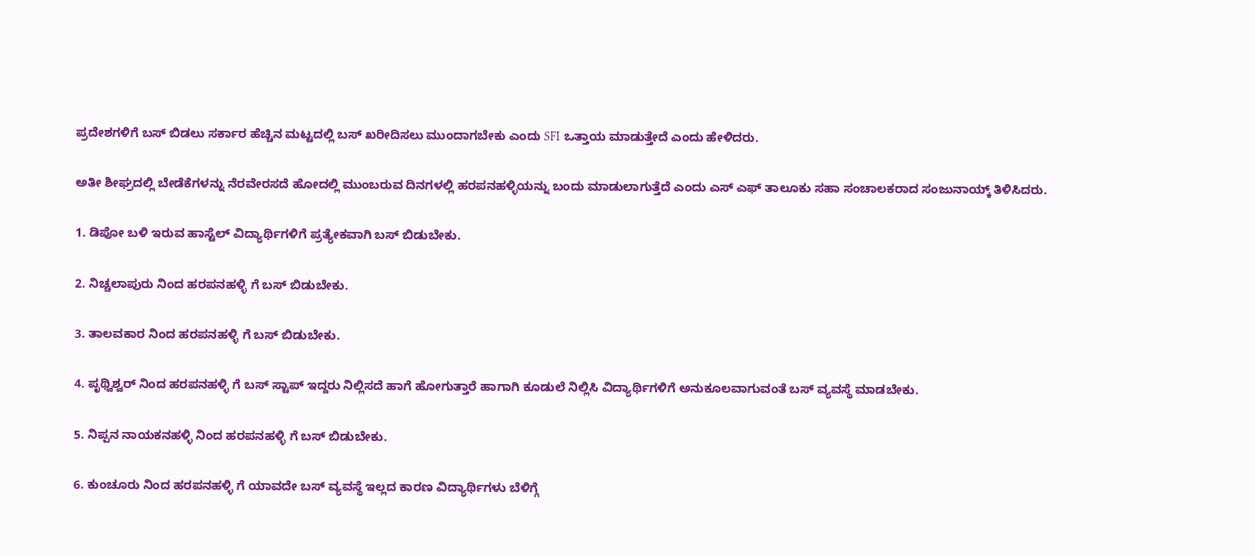ಪ್ರದೇಶಗಳಿಗೆ ಬಸ್ ಬಿಡಲು ಸರ್ಕಾರ ಹೆಚ್ಚಿನ ಮಟ್ಟದಲ್ಲಿ ಬಸ್ ಖರೀದಿಸಲು ಮುಂದಾಗಬೇಕು ಎಂದು SFI ಒತ್ತಾಯ ಮಾಡುತ್ತೇದೆ ಎಂದು ಹೇಳಿದರು.

ಅತೀ ಶೀಘ್ರದಲ್ಲಿ ಬೇಡೆಕೆಗಳನ್ನು ನೆರವೇರಸದೆ ಹೋದಲ್ಲಿ ಮುಂಬರುವ ದಿನಗಳಲ್ಲಿ ಹರಪನಹಳ್ಳಿಯನ್ನು ಬಂದು ಮಾಡುಲಾಗುತ್ತೆದೆ ಎಂದು ಎಸ್ ಎಫ್ ತಾಲೂಕು ಸಹಾ ಸಂಚಾಲಕರಾದ ಸಂಜುನಾಯ್ಕ್ ತಿಳಿಸಿದರು.

1. ಡಿಪೋ ಬಳಿ ಇರುವ ಹಾಸ್ಟೆಲ್ ವಿದ್ಯಾರ್ಥಿಗಳಿಗೆ ಪ್ರತ್ಯೇಕವಾಗಿ ಬಸ್ ಬಿಡುಬೇಕು.

2. ನಿಚ್ಚಲಾಪುರು ನಿಂದ ಹರಪನಹಳ್ಳಿ ಗೆ ಬಸ್ ಬಿಡುಬೇಕು.

3. ತಾಲವಕಾರ ನಿಂದ ಹರಪನಹಳ್ಳಿ ಗೆ ಬಸ್ ಬಿಡುಬೇಕು.

4. ಪೃಥ್ವಿಶ್ವರ್ ನಿಂದ ಹರಪನಹಳ್ಳಿ ಗೆ ಬಸ್ ಸ್ಟಾಪ್ ಇದ್ದರು ನಿಲ್ಲಿಸದೆ ಹಾಗೆ ಹೋಗುತ್ತಾರೆ ಹಾಗಾಗಿ ಕೂಡುಲೆ ನಿಲ್ಲಿಸಿ ವಿದ್ಯಾರ್ಥಿಗಳಿಗೆ ಅನುಕೂಲವಾಗುವಂತೆ ಬಸ್ ವ್ಯವಸ್ಥೆ ಮಾಡಬೇಕು.

5. ನಿಪ್ಪನ ನಾಯಕನಹಳ್ಳಿ ನಿಂದ ಹರಪನಹಳ್ಳಿ ಗೆ ಬಸ್ ಬಿಡುಬೇಕು.

6. ಕುಂಚೂರು ನಿಂದ ಹರಪನಹಳ್ಳಿ ಗೆ ಯಾವದೇ ಬಸ್ ವ್ಯವಸ್ಥೆ ಇಲ್ಲದ ಕಾರಣ ವಿದ್ಯಾರ್ಥಿಗಳು ಬೆಳಿಗ್ಗೆ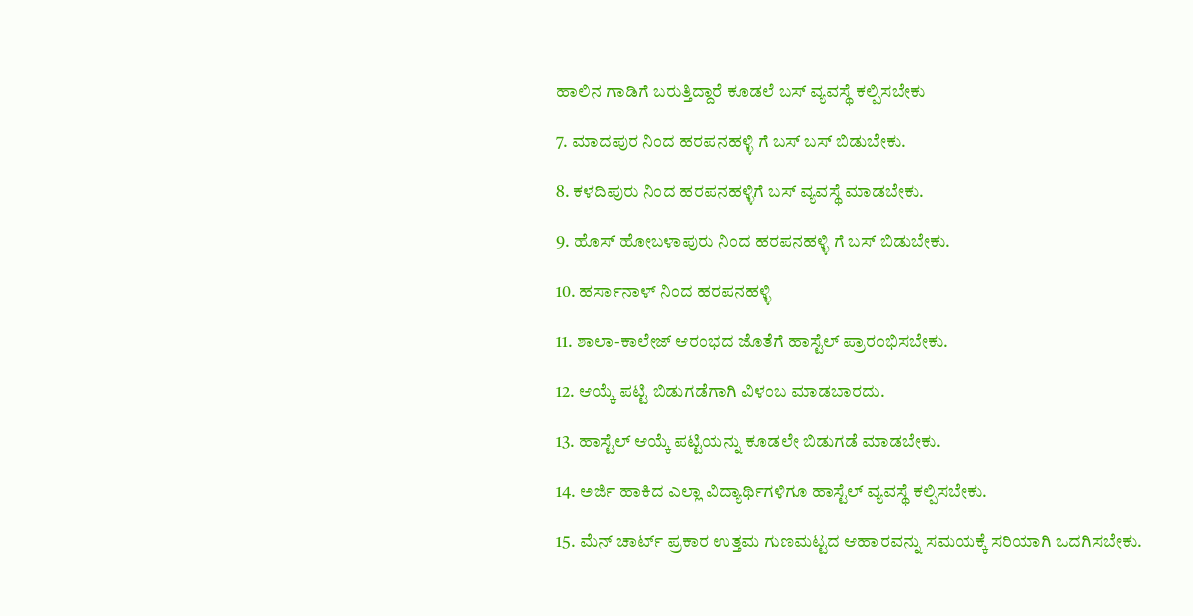ಹಾಲಿನ ಗಾಡಿಗೆ ಬರುತ್ತಿದ್ದಾರೆ ಕೂಡಲೆ ಬಸ್ ವ್ಯವಸ್ಥೆ ಕಲ್ಪಿಸಬೇಕು

7. ಮಾದಪುರ ನಿಂದ ಹರಪನಹಳ್ಳಿ ಗೆ ಬಸ್ ಬಸ್ ಬಿಡುಬೇಕು.

8. ಕಳದಿಪುರು ನಿಂದ ಹರಪನಹಳ್ಳಿಗೆ ಬಸ್ ವ್ಯವಸ್ಥೆ ಮಾಡಬೇಕು.

9. ಹೊಸ್ ಹೋಬಳಾಪುರು ನಿಂದ ಹರಪನಹಳ್ಳಿ ಗೆ ಬಸ್ ಬಿಡುಬೇಕು.

10. ಹರ್ಸಾನಾಳ್ ನಿಂದ ಹರಪನಹಳ್ಳಿ

11. ಶಾಲಾ-ಕಾಲೇಜ್ ಆರಂಭದ ಜೊತೆಗೆ ಹಾಸ್ಟೆಲ್ ಪ್ರಾರಂಭಿಸಬೇಕು.

12. ಆಯ್ಕೆ ಪಟ್ಟಿ ಬಿಡುಗಡೆಗಾಗಿ ವಿಳಂಬ ಮಾಡಬಾರದು.

13. ಹಾಸ್ಟೆಲ್ ಆಯ್ಕೆ ಪಟ್ಟಿಯನ್ನು ಕೂಡಲೇ ಬಿಡುಗಡೆ ಮಾಡಬೇಕು.

14. ಅರ್ಜಿ ಹಾಕಿದ ಎಲ್ಲಾ ವಿದ್ಯಾರ್ಥಿಗಳಿಗೂ ಹಾಸ್ಟೆಲ್ ವ್ಯವಸ್ಥೆ ಕಲ್ಪಿಸಬೇಕು.

15. ಮೆನ್ ಚಾರ್ಟ್ ಪ್ರಕಾರ ಉತ್ತಮ ಗುಣಮಟ್ಟದ ಆಹಾರವನ್ನು ಸಮಯಕ್ಕೆ ಸರಿಯಾಗಿ ಒದಗಿಸಬೇಕು.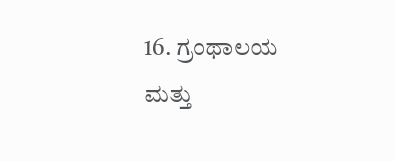16. ಗ್ರಂಥಾಲಯ ಮತ್ತು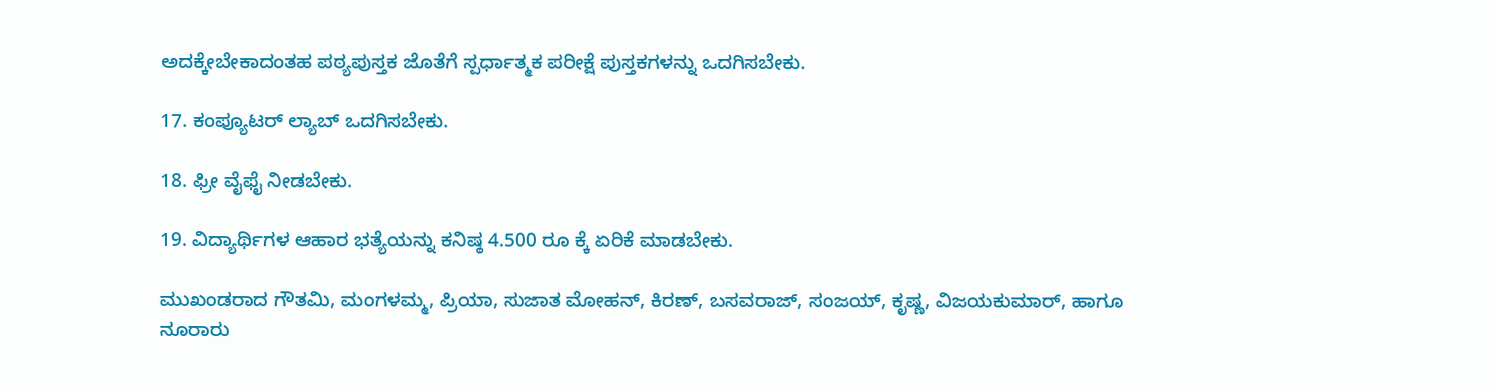ಅದಕ್ಕೇಬೇಕಾದಂತಹ ಪಠ್ಯಪುಸ್ತಕ ಜೊತೆಗೆ ಸ್ಪರ್ಧಾತ್ಮಕ ಪರೀಕ್ಷೆ ಪುಸ್ತಕಗಳನ್ನು ಒದಗಿಸಬೇಕು.

17. ಕಂಪ್ಯೂಟರ್ ಲ್ಯಾಬ್ ಒದಗಿಸಬೇಕು.

18. ಫ್ರೀ ವೈಫೈ ನೀಡಬೇಕು.

19. ವಿದ್ಯಾರ್ಥಿಗಳ ಆಹಾರ ಭತ್ಯೆಯನ್ನು ಕನಿಷ್ಠ 4.500 ರೂ ಕ್ಕೆ ಏರಿಕೆ ಮಾಡಬೇಕು.

ಮುಖಂಡರಾದ ಗೌತಮಿ, ಮಂಗಳಮ್ಮ, ಪ್ರಿಯಾ, ಸುಜಾತ ಮೋಹನ್, ಕಿರಣ್, ಬಸವರಾಜ್, ಸಂಜಯ್, ಕೃಷ್ಣ, ವಿಜಯಕುಮಾರ್, ಹಾಗೂ ನೂರಾರು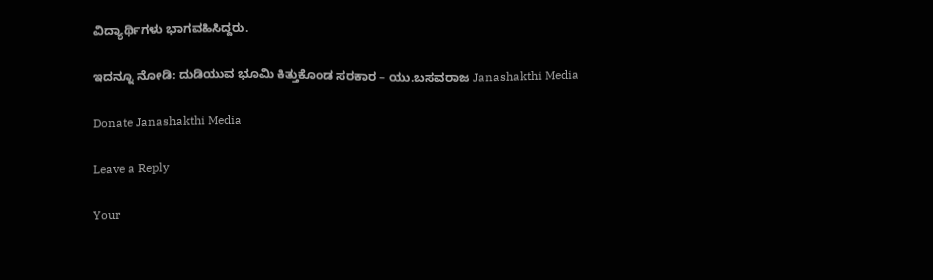ವಿದ್ಯಾರ್ಥಿಗಳು ಭಾಗವಹಿಸಿದ್ದರು.

ಇದನ್ನೂ ನೋಡಿ: ದುಡಿಯುವ ಭೂಮಿ ಕಿತ್ತುಕೊಂಡ ಸರಕಾರ – ಯು.ಬಸವರಾಜ Janashakthi Media

Donate Janashakthi Media

Leave a Reply

Your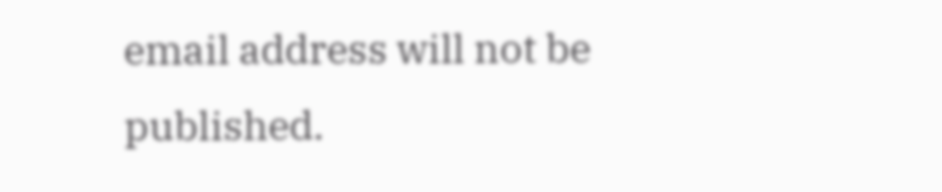email address will not be published.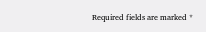Required fields are marked *